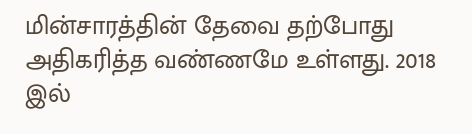மின்சாரத்தின் தேவை தற்போது அதிகரித்த வண்ணமே உள்ளது. 2018 இல்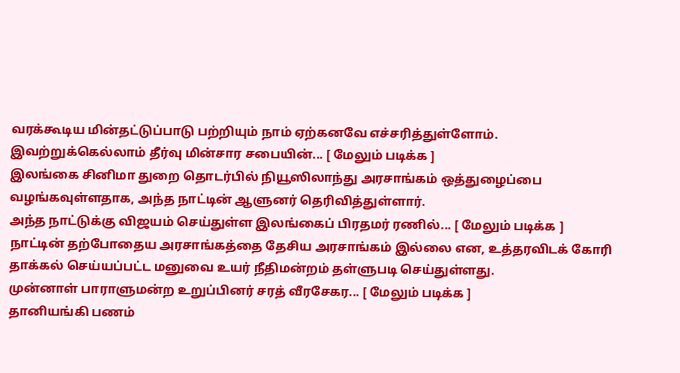வரக்கூடிய மின்தட்டுப்பாடு பற்றியும் நாம் ஏற்கனவே எச்சரித்துள்ளோம். இவற்றுக்கெல்லாம் தீர்வு மின்சார சபையின்... [ மேலும் படிக்க ]
இலங்கை சினிமா துறை தொடர்பில் நியூஸிலாந்து அரசாங்கம் ஒத்துழைப்பை வழங்கவுள்ளதாக, அந்த நாட்டின் ஆளுனர் தெரிவித்துள்ளார்.
அந்த நாட்டுக்கு விஜயம் செய்துள்ள இலங்கைப் பிரதமர் ரணில்... [ மேலும் படிக்க ]
நாட்டின் தற்போதைய அரசாங்கத்தை தேசிய அரசாங்கம் இல்லை என, உத்தரவிடக் கோரி தாக்கல் செய்யப்பட்ட மனுவை உயர் நீதிமன்றம் தள்ளுபடி செய்துள்ளது.
முன்னாள் பாராளுமன்ற உறுப்பினர் சரத் வீரசேகர... [ மேலும் படிக்க ]
தானியங்கி பணம்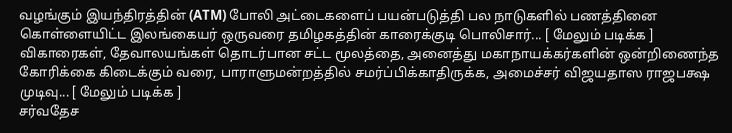வழங்கும் இயந்திரத்தின் (ATM) போலி அட்டைகளைப் பயன்படுத்தி பல நாடுகளில் பணத்தினை கொள்ளையிட்ட இலங்கையர் ஒருவரை தமிழகத்தின் காரைக்குடி பொலிசார்... [ மேலும் படிக்க ]
விகாரைகள், தேவாலயங்கள் தொடர்பான சட்ட மூலத்தை, அனைத்து மகாநாயக்கர்களின் ஒன்றிணைந்த கோரிக்கை கிடைக்கும் வரை, பாராளுமன்றத்தில் சமர்ப்பிக்காதிருக்க, அமைச்சர் விஜயதாஸ ராஜபக்ஷ முடிவு... [ மேலும் படிக்க ]
சர்வதேச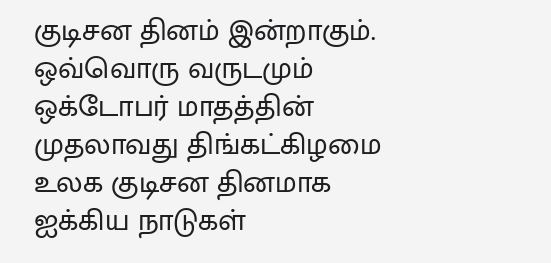குடிசன தினம் இன்றாகும். ஒவ்வொரு வருடமும் ஒக்டோபர் மாதத்தின் முதலாவது திங்கட்கிழமை உலக குடிசன தினமாக ஐக்கிய நாடுகள்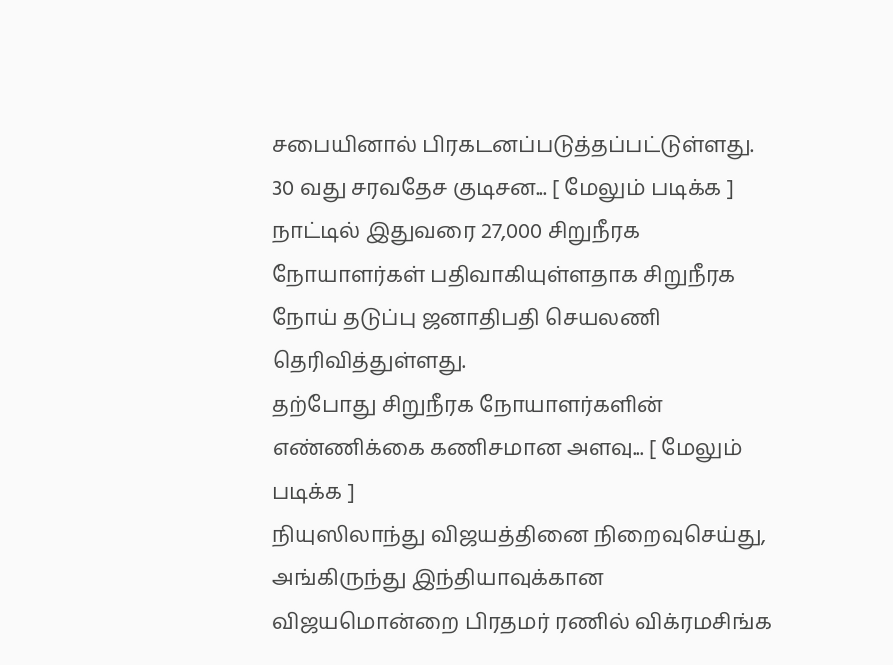சபையினால் பிரகடனப்படுத்தப்பட்டுள்ளது.
30 வது சரவதேச குடிசன... [ மேலும் படிக்க ]
நாட்டில் இதுவரை 27,000 சிறுநீரக நோயாளர்கள் பதிவாகியுள்ளதாக சிறுநீரக நோய் தடுப்பு ஜனாதிபதி செயலணி தெரிவித்துள்ளது.
தற்போது சிறுநீரக நோயாளர்களின் எண்ணிக்கை கணிசமான அளவு... [ மேலும் படிக்க ]
நியுஸிலாந்து விஜயத்தினை நிறைவுசெய்து, அங்கிருந்து இந்தியாவுக்கான விஜயமொன்றை பிரதமர் ரணில் விக்ரமசிங்க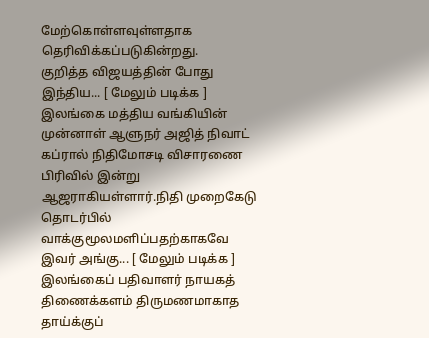மேற்கொள்ளவுள்ளதாக தெரிவிக்கப்படுகின்றது.
குறித்த விஜயத்தின் போது இந்திய... [ மேலும் படிக்க ]
இலங்கை மத்திய வங்கியின் முன்னாள் ஆளுநர் அஜித் நிவாட் கப்ரால் நிதிமோசடி விசாரணை பிரிவில் இன்று ஆஜராகியள்ளார்.நிதி முறைகேடு தொடர்பில் வாக்குமூலமளிப்பதற்காகவே இவர் அங்கு... [ மேலும் படிக்க ]
இலங்கைப் பதிவாளர் நாயகத் திணைக்களம் திருமணமாகாத தாய்க்குப்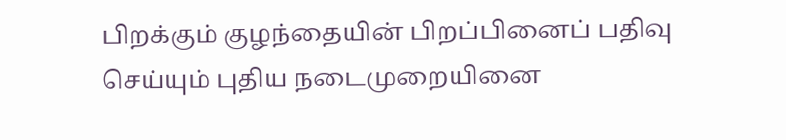பிறக்கும் குழந்தையின் பிறப்பினைப் பதிவு செய்யும் புதிய நடைமுறையினை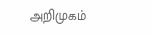அறிமுகம்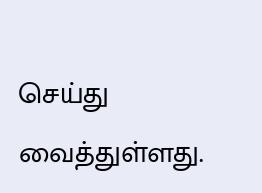செய்து வைத்துள்ளது.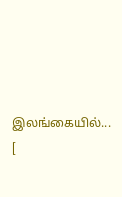இலங்கையில்... [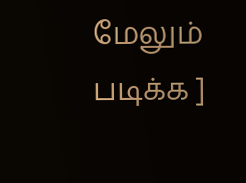மேலும் படிக்க ]